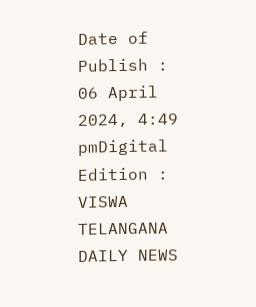Date of Publish : 06 April 2024, 4:49 pmDigital Edition : VISWA TELANGANA DAILY NEWS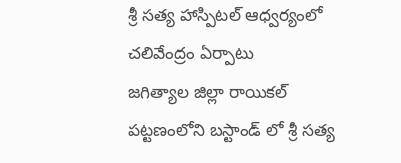శ్రీ సత్య హాస్పిటల్ ఆధ్వర్యంలో చలివేంద్రం ఏర్పాటు
జగిత్యాల జిల్లా రాయికల్ పట్టణంలోని బస్టాండ్ లో శ్రీ సత్య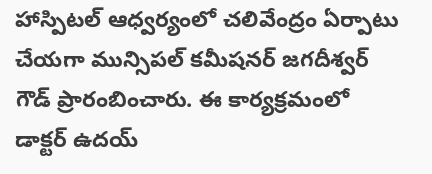హాస్పిటల్ ఆధ్వర్యంలో చలివేంద్రం ఏర్పాటు చేయగా మున్సిపల్ కమీషనర్ జగదీశ్వర్ గౌడ్ ప్రారంబించారు. ఈ కార్యక్రమంలో డాక్టర్ ఉదయ్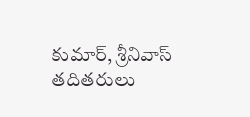కుమార్, శ్రీనివాస్ తదితరులు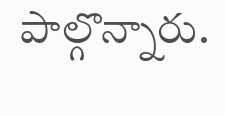పాల్గొన్నారు.